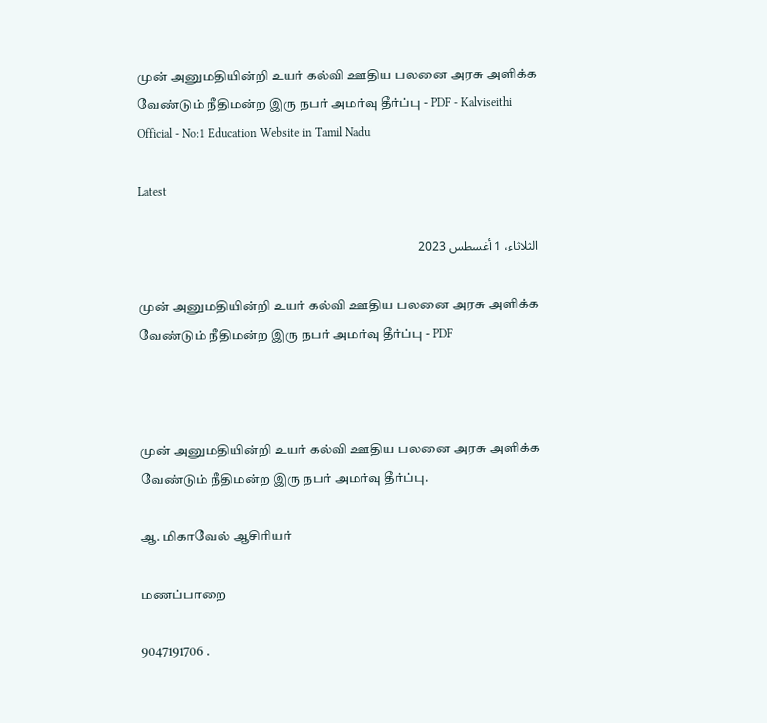முன் அனுமதியின்றி உயர் கல்வி ஊதிய பலனை அரசு அளிக்க வேண்டும் நீதிமன்ற இரு நபர் அமர்வு தீர்ப்பு - PDF - Kalviseithi Official - No:1 Education Website in Tamil Nadu

Latest

الثلاثاء، 1 أغسطس 2023

முன் அனுமதியின்றி உயர் கல்வி ஊதிய பலனை அரசு அளிக்க வேண்டும் நீதிமன்ற இரு நபர் அமர்வு தீர்ப்பு - PDF



முன் அனுமதியின்றி உயர் கல்வி ஊதிய பலனை அரசு அளிக்க வேண்டும் நீதிமன்ற இரு நபர் அமர்வு தீர்ப்பு.

ஆ. மிகாவேல் ஆசிரியர்

மணப்பாறை

9047191706 .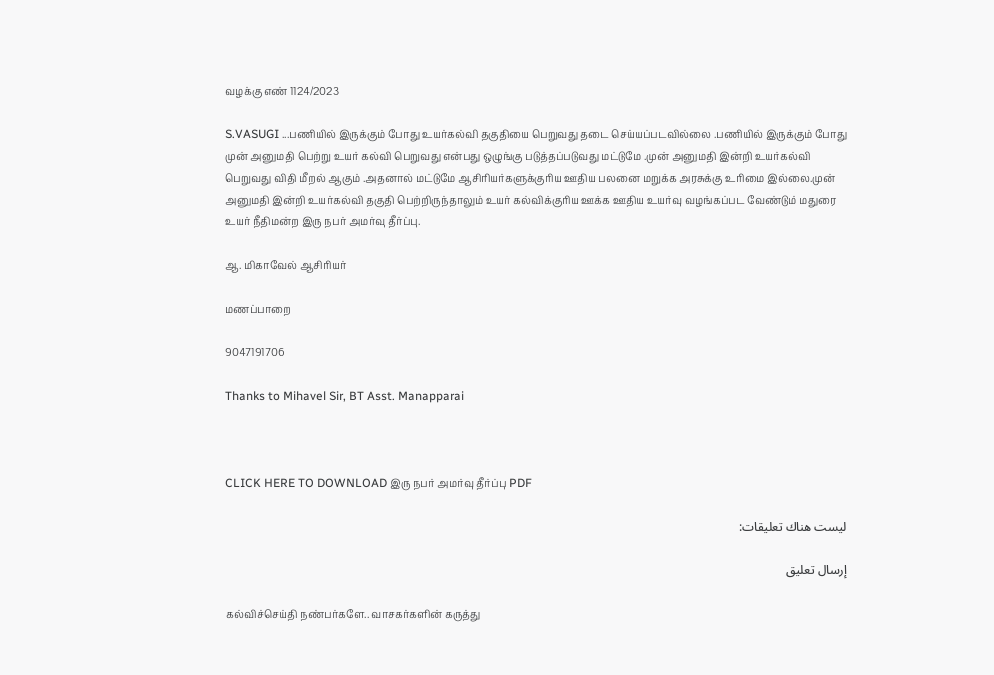வழக்கு எண் 1124/2023

S.VASUGI ...பணியில் இருக்கும் போது உயர்கல்வி தகுதியை பெறுவது தடை செய்யப்படவில்லை .பணியில் இருக்கும் போது முன் அனுமதி பெற்று உயர் கல்வி பெறுவது என்பது ஒழுங்கு படுத்தப்படுவது மட்டுமே .முன் அனுமதி இன்றி உயர்கல்வி பெறுவது விதி மீறல் ஆகும் .அதனால் மட்டுமே ஆசிரியர்களுக்குரிய ஊதிய பலனை மறுக்க அரசுக்கு உரிமை இல்லை.முன் அனுமதி இன்றி உயர்கல்வி தகுதி பெற்றிருந்தாலும் உயர் கல்விக்குரிய ஊக்க ஊதிய உயர்வு வழங்கப்பட வேண்டும் மதுரை உயர் நீதிமன்ற இரு நபர் அமர்வு தீர்ப்பு.

ஆ. மிகாவேல் ஆசிரியர்

மணப்பாறை

9047191706

Thanks to Mihavel Sir, BT Asst. Manapparai



CLICK HERE TO DOWNLOAD இரு நபர் அமர்வு தீர்ப்பு PDF

ليست هناك تعليقات:

إرسال تعليق

கல்விச்செய்தி நண்பர்களே.. வாசகர்களின் கருத்து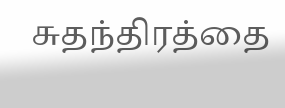சுதந்திரத்தை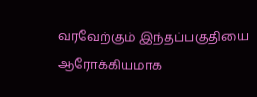வரவேற்கும் இந்தப்பகுதியை ஆரோக்கியமாக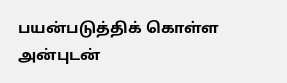பயன்படுத்திக் கொள்ள அன்புடன்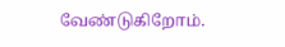வேண்டுகிறோம்.